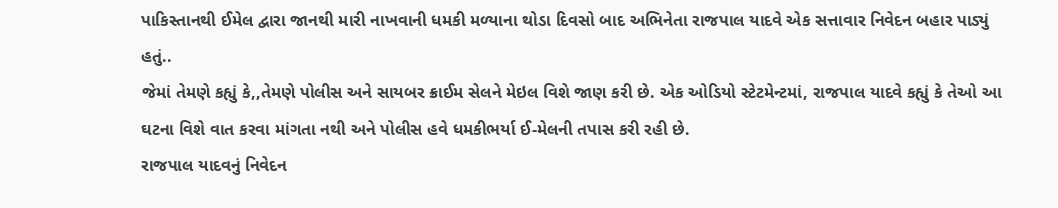પાકિસ્તાનથી ઈમેલ દ્વારા જાનથી મારી નાખવાની ધમકી મળ્યાના થોડા દિવસો બાદ અભિનેતા રાજપાલ યાદવે એક સત્તાવાર નિવેદન બહાર પાડ્યું હતું..
જેમાં તેમણે કહ્યું કે,,તેમણે પોલીસ અને સાયબર ક્રાઈમ સેલને મેઇલ વિશે જાણ કરી છે. એક ઓડિયો સ્ટેટમેન્ટમાં, રાજપાલ યાદવે કહ્યું કે તેઓ આ ઘટના વિશે વાત કરવા માંગતા નથી અને પોલીસ હવે ધમકીભર્યા ઈ-મેલની તપાસ કરી રહી છે.
રાજપાલ યાદવનું નિવેદન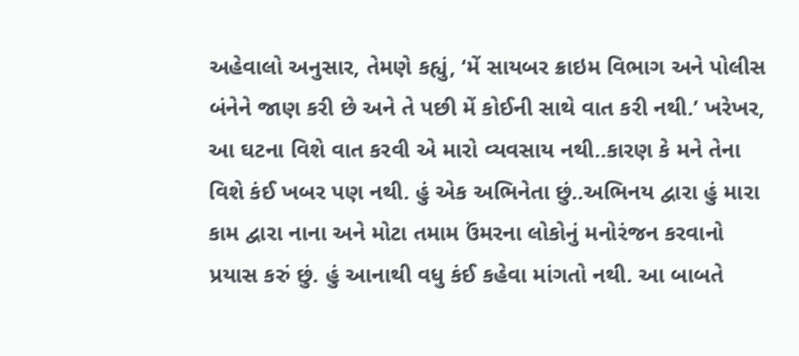અહેવાલો અનુસાર, તેમણે કહ્યું, ‘મેં સાયબર ક્રાઇમ વિભાગ અને પોલીસ બંનેને જાણ કરી છે અને તે પછી મેં કોઈની સાથે વાત કરી નથી.’ ખરેખર, આ ઘટના વિશે વાત કરવી એ મારો વ્યવસાય નથી..કારણ કે મને તેના વિશે કંઈ ખબર પણ નથી. હું એક અભિનેતા છું..અભિનય દ્વારા હું મારા કામ દ્વારા નાના અને મોટા તમામ ઉંમરના લોકોનું મનોરંજન કરવાનો પ્રયાસ કરું છું. હું આનાથી વધુ કંઈ કહેવા માંગતો નથી. આ બાબતે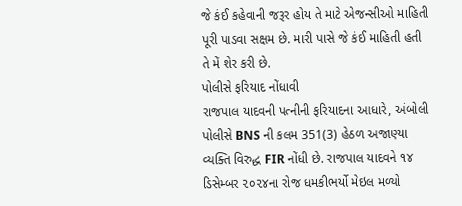જે કંઈ કહેવાની જરૂર હોય તે માટે એજન્સીઓ માહિતી પૂરી પાડવા સક્ષમ છે. મારી પાસે જે કંઈ માહિતી હતી તે મેં શેર કરી છે.
પોલીસે ફરિયાદ નોંધાવી
રાજપાલ યાદવની પત્નીની ફરિયાદના આધારે, અંબોલી પોલીસે BNS ની કલમ 351(3) હેઠળ અજાણ્યા વ્યક્તિ વિરુદ્ધ FIR નોંધી છે. રાજપાલ યાદવને ૧૪ ડિસેમ્બર ૨૦૨૪ના રોજ ધમકીભર્યો મેઇલ મળ્યો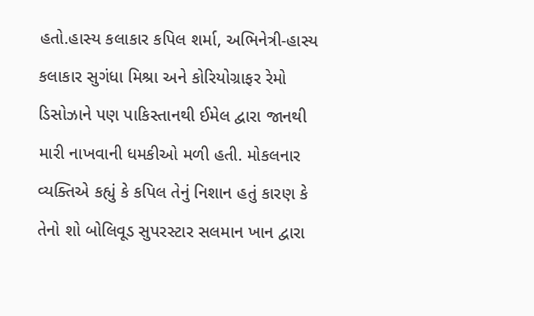હતો.હાસ્ય કલાકાર કપિલ શર્મા, અભિનેત્રી-હાસ્ય કલાકાર સુગંધા મિશ્રા અને કોરિયોગ્રાફર રેમો ડિસોઝાને પણ પાકિસ્તાનથી ઈમેલ દ્વારા જાનથી મારી નાખવાની ધમકીઓ મળી હતી. મોકલનાર વ્યક્તિએ કહ્યું કે કપિલ તેનું નિશાન હતું કારણ કે તેનો શો બોલિવૂડ સુપરસ્ટાર સલમાન ખાન દ્વારા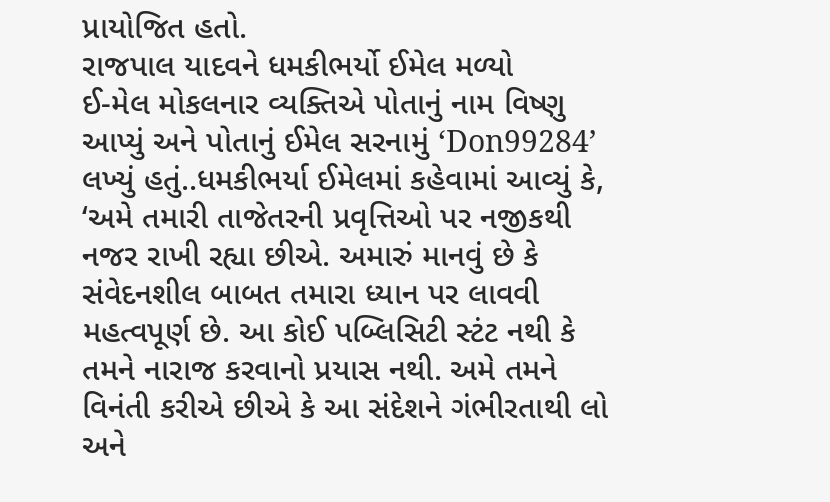પ્રાયોજિત હતો.
રાજપાલ યાદવને ધમકીભર્યો ઈમેલ મળ્યો
ઈ-મેલ મોકલનાર વ્યક્તિએ પોતાનું નામ વિષ્ણુ આપ્યું અને પોતાનું ઈમેલ સરનામું ‘Don99284’ લખ્યું હતું..ધમકીભર્યા ઈમેલમાં કહેવામાં આવ્યું કે, ‘અમે તમારી તાજેતરની પ્રવૃત્તિઓ પર નજીકથી નજર રાખી રહ્યા છીએ. અમારું માનવું છે કે સંવેદનશીલ બાબત તમારા ધ્યાન પર લાવવી મહત્વપૂર્ણ છે. આ કોઈ પબ્લિસિટી સ્ટંટ નથી કે તમને નારાજ કરવાનો પ્રયાસ નથી. અમે તમને વિનંતી કરીએ છીએ કે આ સંદેશને ગંભીરતાથી લો અને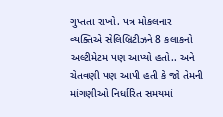ગુપ્તતા રાખો. પત્ર મોકલનાર વ્યક્તિએ સેલિબ્રિટીઝને 8 કલાકનો અલ્ટીમેટમ પણ આપ્યો હતો.. અને ચેતવણી પણ આપી હતી કે જો તેમની માંગણીઓ નિર્ધારિત સમયમાં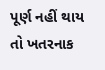પૂર્ણ નહીં થાય તો ખતરનાક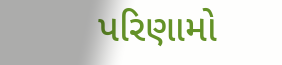પરિણામો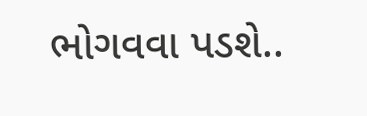ભોગવવા પડશે..